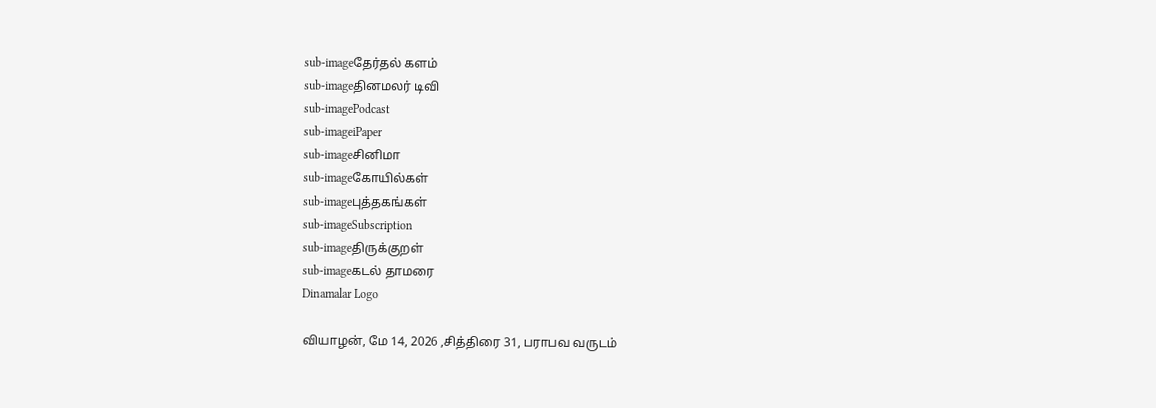sub-imageதேர்தல் களம்
sub-imageதினமலர் டிவி
sub-imagePodcast
sub-imageiPaper
sub-imageசினிமா
sub-imageகோயில்கள்
sub-imageபுத்தகங்கள்
sub-imageSubscription
sub-imageதிருக்குறள்
sub-imageகடல் தாமரை
Dinamalar Logo

வியாழன், மே 14, 2026 ,சித்திரை 31, பராபவ வருடம்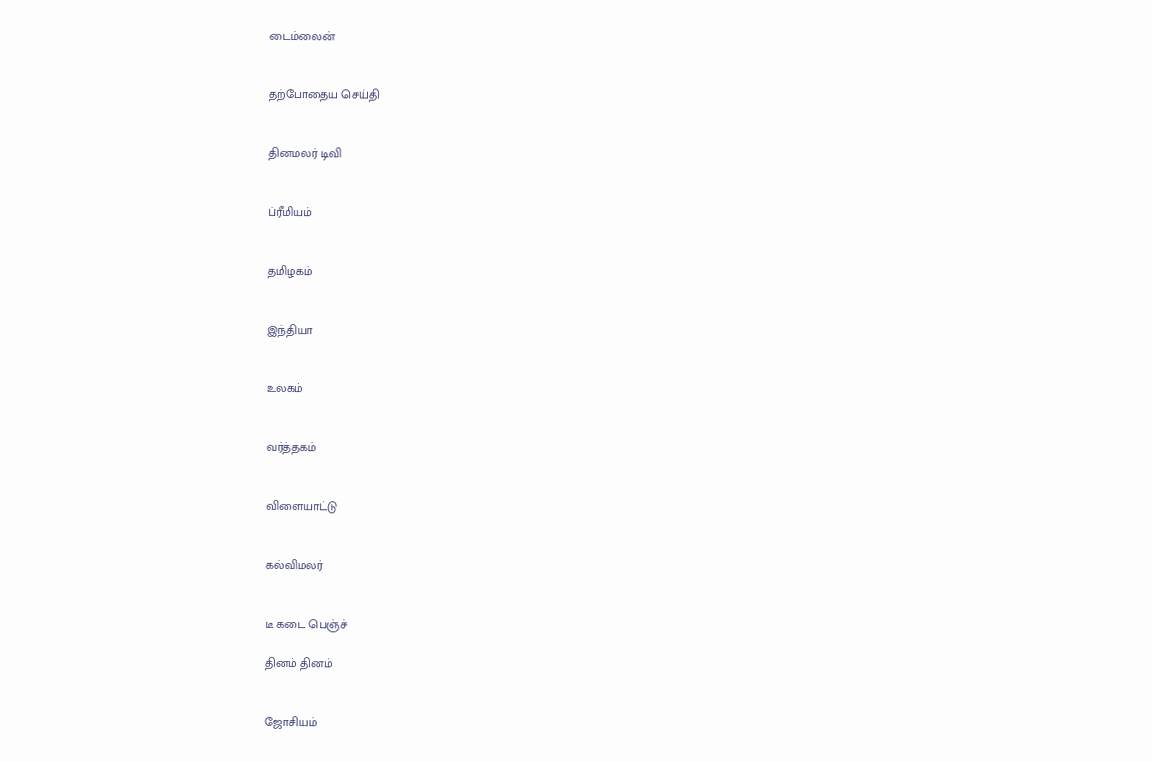டைம்லைன்


தற்போதைய செய்தி


தினமலர் டிவி


ப்ரீமியம்


தமிழகம்


இந்தியா


உலகம்


வர்த்தகம்


விளையாட்டு


கல்விமலர்


டீ கடை பெஞ்ச்

தினம் தினம்


ஜோசியம்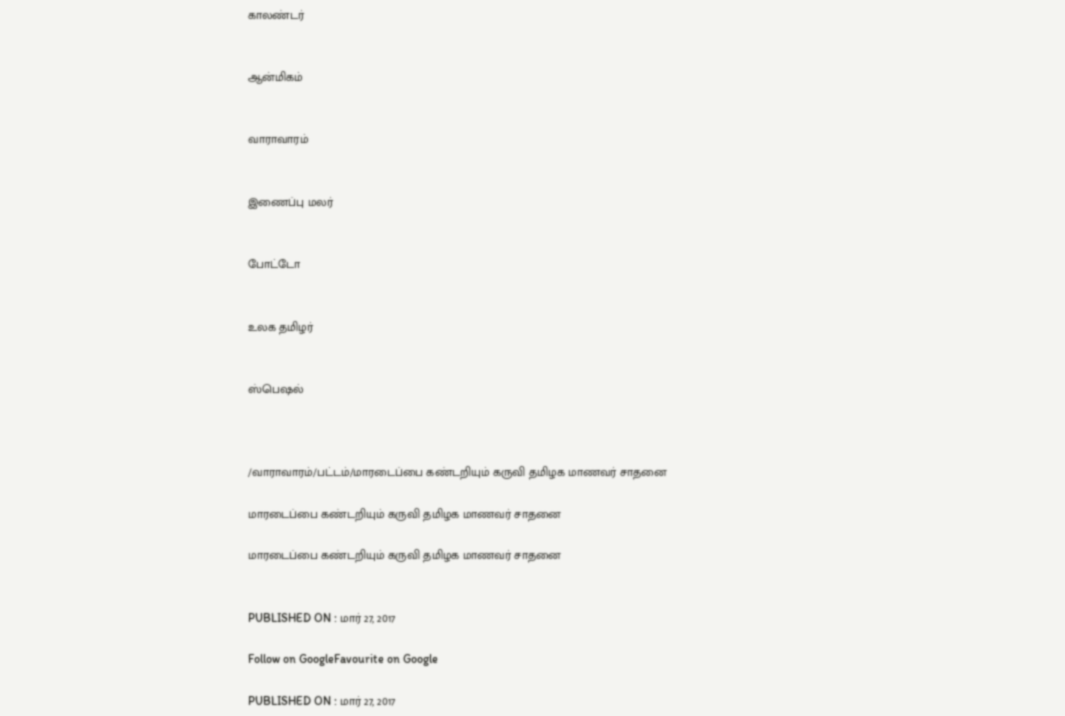காலண்டர்


ஆன்மிகம்


வாராவாரம்


இணைப்பு மலர்


போட்டோ


உலக தமிழர்


ஸ்பெஷல்



/வாராவாரம்/பட்டம்/மாரடைப்பை கண்டறியும் கருவி தமிழக மாணவர் சாதனை

மாரடைப்பை கண்டறியும் கருவி தமிழக மாணவர் சாதனை

மாரடைப்பை கண்டறியும் கருவி தமிழக மாணவர் சாதனை


PUBLISHED ON : மார் 27, 2017

Follow on GoogleFavourite on Google

PUBLISHED ON : மார் 27, 2017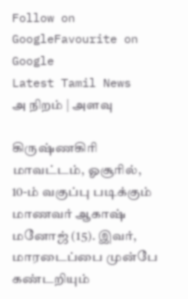Follow on GoogleFavourite on Google
Latest Tamil News
அ நிறம் | அளவு

கிருஷ்ணகிரி மாவட்டம், ஓசூரில், 10-ம் வகுப்பு படிக்கும் மாணவர் ஆகாஷ் மனோஜ் (15). இவர், மாரடைப்பை முன்பே கண்டறியும்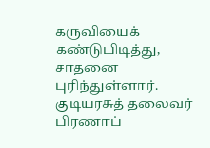கருவியைக் கண்டுபிடித்து, சாதனை புரிந்துள்ளார். குடியரசுத் தலைவர் பிரணாப்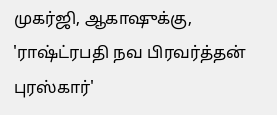முகர்ஜி, ஆகாஷுக்கு, 'ராஷ்ட்ரபதி நவ பிரவர்த்தன் புரஸ்கார்'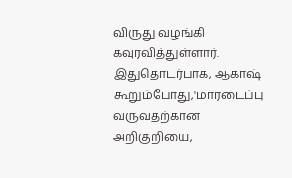விருது வழங்கி கவுரவித்துள்ளார். இதுதொடர்பாக, ஆகாஷ் கூறும்போது,'மாரடைப்பு வருவதற்கான அறிகுறியை,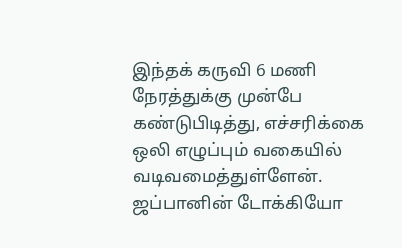இந்தக் கருவி 6 மணி நேரத்துக்கு முன்பே கண்டுபிடித்து, எச்சரிக்கை ஒலி எழுப்பும் வகையில் வடிவமைத்துள்ளேன். ஜப்பானின் டோக்கியோ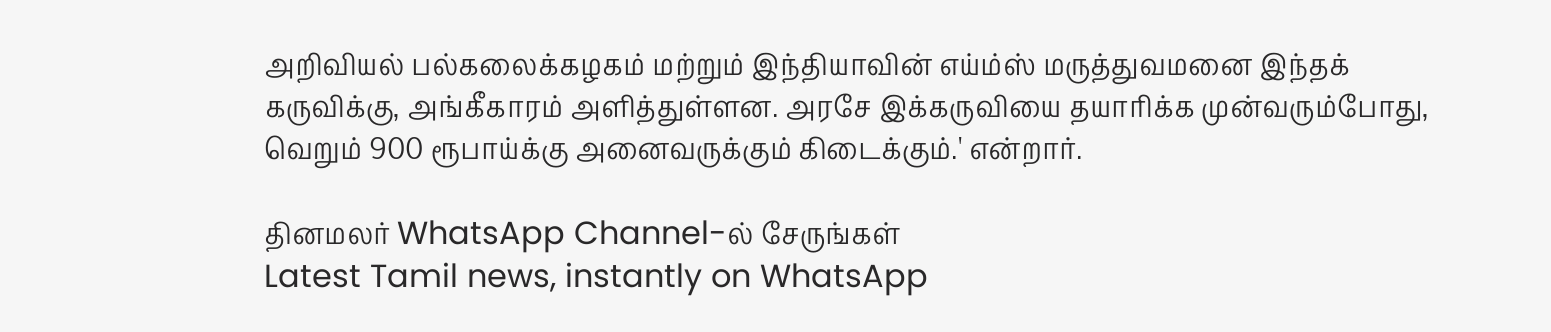அறிவியல் பல்கலைக்கழகம் மற்றும் இந்தியாவின் எய்ம்ஸ் மருத்துவமனை இந்தக் கருவிக்கு, அங்கீகாரம் அளித்துள்ளன. அரசே இக்கருவியை தயாரிக்க முன்வரும்போது, வெறும் 900 ரூபாய்க்கு அனைவருக்கும் கிடைக்கும்.' என்றார்.

தினமலர் WhatsApp Channel-ல் சேருங்கள்
Latest Tamil news, instantly on WhatsApp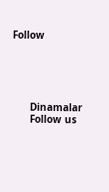Follow





      Dinamalar
      Follow us